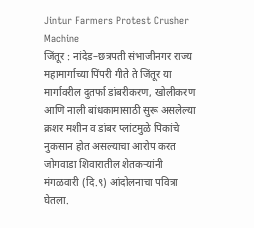Jintur Farmers Protest Crusher Machine
जिंतूर : नांदेड–छत्रपती संभाजीनगर राज्य महामार्गाच्या पिंपरी गीते ते जिंतूर या मार्गावरील दुतर्फा डांबरीकरण, खोलीकरण आणि नाली बांधकामासाठी सुरू असलेल्या क्रशर मशीन व डांबर प्लांटमुळे पिकांचे नुकसान होत असल्याचा आरोप करत जोगवाडा शिवारातील शेतकऱ्यांनी मंगळवारी (दि.९) आंदोलनाचा पवित्रा घेतला.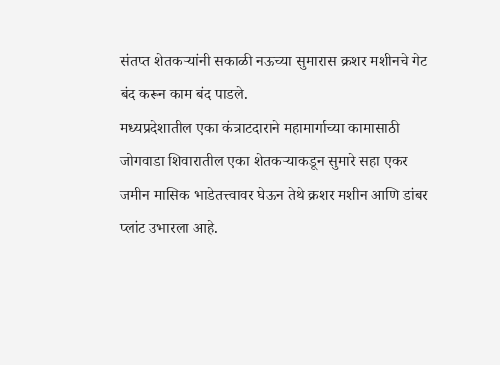संतप्त शेतकऱ्यांनी सकाळी नऊच्या सुमारास क्रशर मशीनचे गेट बंद करून काम बंद पाडले.
मध्यप्रदेशातील एका कंत्राटदाराने महामार्गाच्या कामासाठी जोगवाडा शिवारातील एका शेतकऱ्याकडून सुमारे सहा एकर जमीन मासिक भाडेतत्त्वावर घेऊन तेथे क्रशर मशीन आणि डांबर प्लांट उभारला आहे.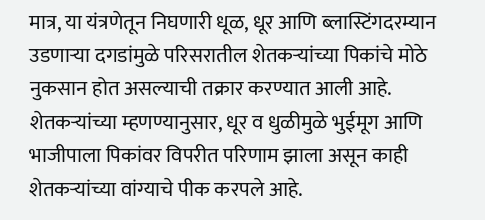मात्र, या यंत्रणेतून निघणारी धूळ, धूर आणि ब्लास्टिंगदरम्यान उडणाऱ्या दगडांमुळे परिसरातील शेतकऱ्यांच्या पिकांचे मोठे नुकसान होत असल्याची तक्रार करण्यात आली आहे.
शेतकऱ्यांच्या म्हणण्यानुसार, धूर व धुळीमुळे भुईमूग आणि भाजीपाला पिकांवर विपरीत परिणाम झाला असून काही शेतकऱ्यांच्या वांग्याचे पीक करपले आहे.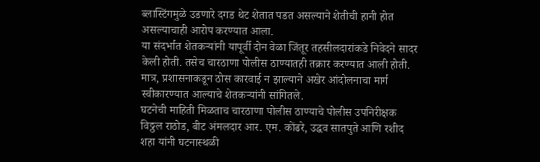ब्लास्टिंगमुळे उडणारे दगड थेट शेतात पडत असल्याने शेतीची हानी होत असल्याचाही आरोप करण्यात आला.
या संदर्भात शेतकऱ्यांनी यापूर्वी दोन वेळा जिंतूर तहसीलदारांकडे निवेदने सादर केली होती. तसेच चारठाणा पोलीस ठाण्यातही तक्रार करण्यात आली होती. मात्र, प्रशासनाकडून ठोस कारवाई न झाल्याने अखेर आंदोलनाचा मार्ग स्वीकारण्यात आल्याचे शेतकऱ्यांनी सांगितले.
घटनेची माहिती मिळताच चारठाणा पोलीस ठाण्याचे पोलीस उपनिरीक्षक विठ्ठल राठोड, बीट अंमलदार आर. एम. कोंढरे, उद्धव सातपुते आणि रशीद शहा यांनी घटनास्थळी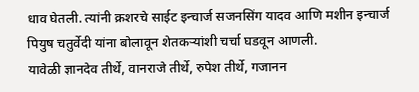धाव घेतली. त्यांनी क्रशरचे साईट इन्चार्ज सजनसिंग यादव आणि मशीन इन्चार्ज पियुष चतुर्वेदी यांना बोलावून शेतकऱ्यांशी चर्चा घडवून आणली.
यावेळी ज्ञानदेव तीर्थे, वानराजे तीर्थे, रुपेश तीर्थे, गजानन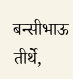बन्सीभाऊ तीर्थे,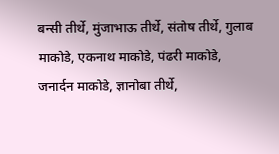बन्सी तीर्थे, मुंजाभाऊ तीर्थे, संतोष तीर्थे, गुलाब माकोडे, एकनाथ माकोडे, पंढरी माकोडे, जनार्दन माकोडे, ज्ञानोबा तीर्थे,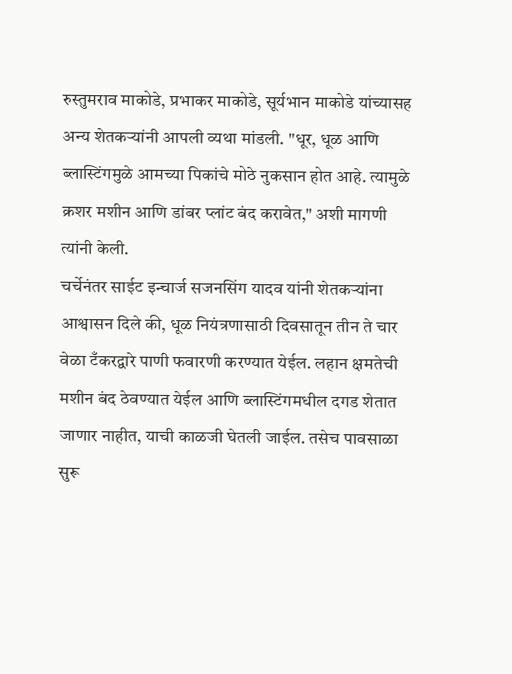रुस्तुमराव माकोडे, प्रभाकर माकोडे, सूर्यभान माकोडे यांच्यासह अन्य शेतकऱ्यांनी आपली व्यथा मांडली. "धूर, धूळ आणि ब्लास्टिंगमुळे आमच्या पिकांचे मोठे नुकसान होत आहे. त्यामुळे क्रशर मशीन आणि डांबर प्लांट बंद करावेत," अशी मागणी त्यांनी केली.
चर्चेनंतर साईट इन्चार्ज सजनसिंग यादव यांनी शेतकऱ्यांना आश्वासन दिले की, धूळ नियंत्रणासाठी दिवसातून तीन ते चार वेळा टँकरद्वारे पाणी फवारणी करण्यात येईल. लहान क्षमतेची मशीन बंद ठेवण्यात येईल आणि ब्लास्टिंगमधील दगड शेतात जाणार नाहीत, याची काळजी घेतली जाईल. तसेच पावसाळा सुरू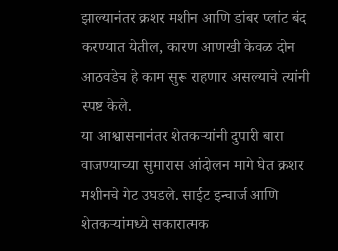झाल्यानंतर क्रशर मशीन आणि डांबर प्लांट बंद करण्यात येतील, कारण आणखी केवळ दोन आठवडेच हे काम सुरू राहणार असल्याचे त्यांनी स्पष्ट केले.
या आश्वासनानंतर शेतकऱ्यांनी दुपारी बारा वाजण्याच्या सुमारास आंदोलन मागे घेत क्रशर मशीनचे गेट उघडले. साईट इन्चार्ज आणि शेतकऱ्यांमध्ये सकारात्मक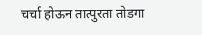चर्चा होऊन तात्पुरता तोडगा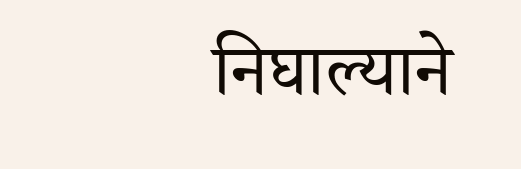निघाल्याने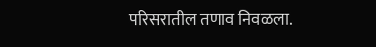परिसरातील तणाव निवळला.